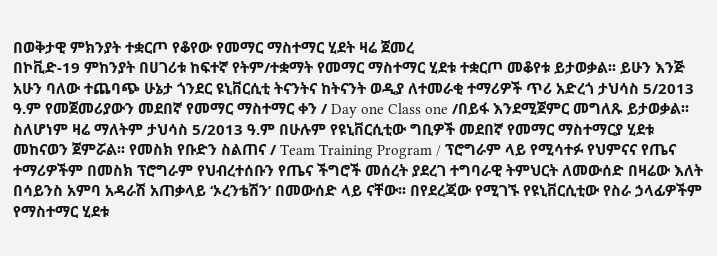በወቅታዊ ምክንያት ተቋርጦ የቆየው የመማር ማስተማር ሂደት ዛሬ ጀመረ
በኮቪድ-19 ምከንያት በሀገሪቱ ከፍተኛ የትም/ተቋማት የመማር ማስተማር ሂደቱ ተቋርጦ መቆየቱ ይታወቃል፡፡ ይሁን እንጅ አሁን ባለው ተጨባጭ ሁኔታ ጎንደር ዩኒቨርሲቲ ትናንትና ከትናንት ወዲያ ለተመራቂ ተማሪዎች ጥሪ አድረጎ ታህሳስ 5/2013 ዓ.ም የመጀመሪያውን መደበኛ የመማር ማስተማር ቀን / Day one Class one /በይፋ እንደሚጀምር መግለጹ ይታወቃል፡፡
ስለሆነም ዛሬ ማለትም ታህሳስ 5/2013 ዓ.ም በሁሉም የዩኒቨርሲቲው ግቢዎች መደበኛ የመማር ማስተማርያ ሂደቱ መከናወን ጀምሯል፡፡ የመስክ የቡድን ስልጠና / Team Training Program / ፕሮግራም ላይ የሚሳተፉ የህምናና የጤና ተማሪዎችም በመስክ ፕሮግራም የህብረተሰቡን የጤና ችግሮች መሰረት ያደረገ ተግባራዊ ትምህርት ለመውሰድ በዛሬው እለት በሳይንስ አምባ አዳራሽ አጠቃላይ ‘ኦረንቴሽን’ በመውሰድ ላይ ናቸው፡፡ በየደረጃው የሚገኙ የዩኒቨርሲቲው የስራ ኃላፊዎችም የማስተማር ሂደቱ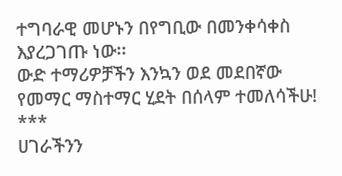ተግባራዊ መሆኑን በየግቢው በመንቀሳቀስ እያረጋገጡ ነው፡፡
ውድ ተማሪዎቻችን እንኳን ወደ መደበኛው የመማር ማስተማር ሂደት በሰላም ተመለሳችሁ!
***
ሀገራችንን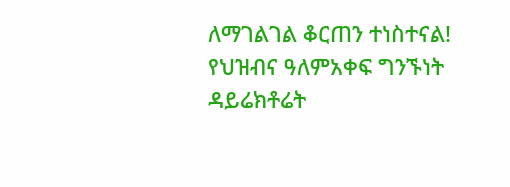ለማገልገል ቆርጠን ተነስተናል!
የህዝብና ዓለምአቀፍ ግንኙነት ዳይሬክቶሬት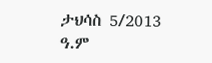ታህሳስ 5/2013 ዓ.ም